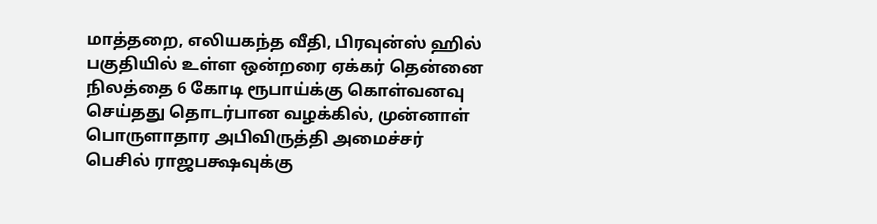மாத்தறை, எலியகந்த வீதி, பிரவுன்ஸ் ஹில் பகுதியில் உள்ள ஒன்றரை ஏக்கர் தென்னை நிலத்தை 6 கோடி ரூபாய்க்கு கொள்வனவு செய்தது தொடர்பான வழக்கில், முன்னாள் பொருளாதார அபிவிருத்தி அமைச்சர் பெசில் ராஜபக்ஷவுக்கு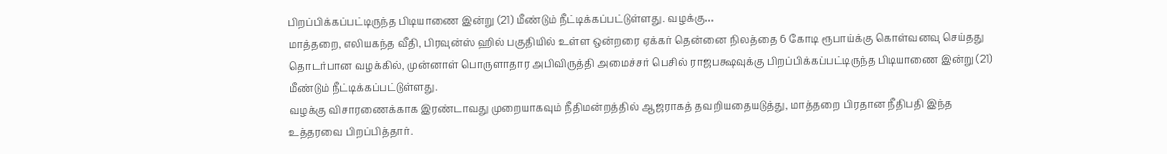பிறப்பிக்கப்பட்டிருந்த பிடியாணை இன்று (21) மீண்டும் நீட்டிக்கப்பட்டுள்ளது. வழக்கு…
மாத்தறை, எலியகந்த வீதி, பிரவுன்ஸ் ஹில் பகுதியில் உள்ள ஒன்றரை ஏக்கர் தென்னை நிலத்தை 6 கோடி ரூபாய்க்கு கொள்வனவு செய்தது தொடர்பான வழக்கில், முன்னாள் பொருளாதார அபிவிருத்தி அமைச்சர் பெசில் ராஜபக்ஷவுக்கு பிறப்பிக்கப்பட்டிருந்த பிடியாணை இன்று (21) மீண்டும் நீட்டிக்கப்பட்டுள்ளது.
வழக்கு விசாரணைக்காக இரண்டாவது முறையாகவும் நீதிமன்றத்தில் ஆஜராகத் தவறியதையடுத்து, மாத்தறை பிரதான நீதிபதி இந்த உத்தரவை பிறப்பித்தார்.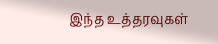இந்த உத்தரவுகள்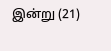இன்று (21)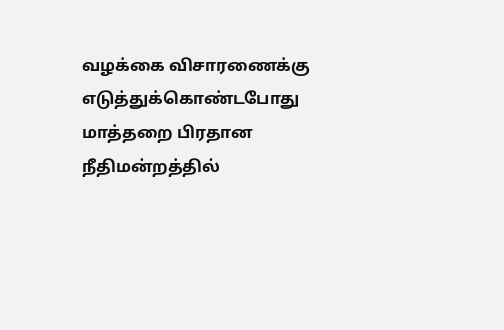வழக்கை விசாரணைக்கு எடுத்துக்கொண்டபோது மாத்தறை பிரதான நீதிமன்றத்தில்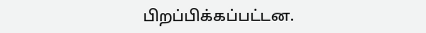பிறப்பிக்கப்பட்டன.